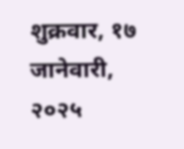शुक्रवार, १७ जानेवारी, २०२५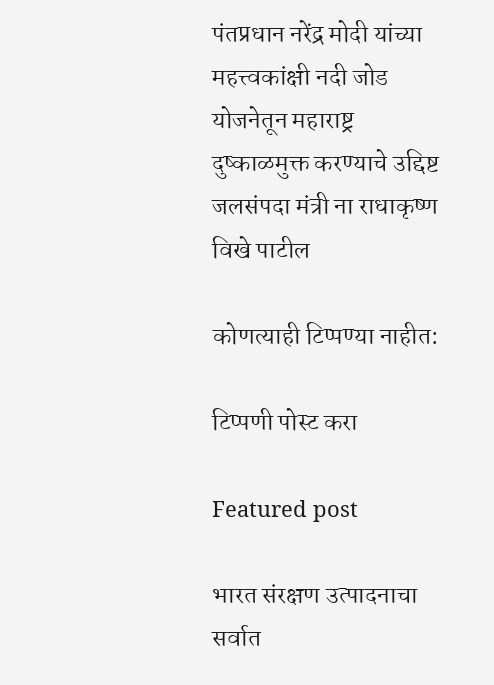पंतप्रधान नरेंद्र मोदी यांच्या महत्त्वकांक्षी नदी जोड योजनेतून महाराष्ट्र दुष्काळमुक्त करण्याचे उद्दिष्ट जलसंपदा मंत्री ना राधाकृष्ण विखे पाटील

कोणत्याही टिप्पण्‍या नाहीत:

टिप्पणी पोस्ट करा

Featured post

भारत संरक्षण उत्पादनाचा सर्वात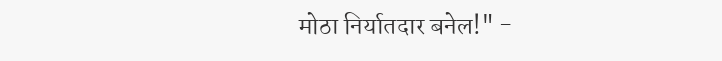मोठा निर्यातदार बनेल!" -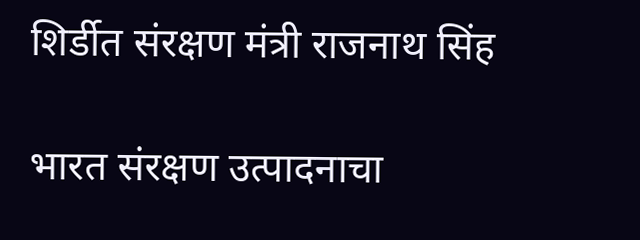शिर्डीत संरक्षण मंत्री राजनाथ सिंह

भारत संरक्षण उत्पादनाचा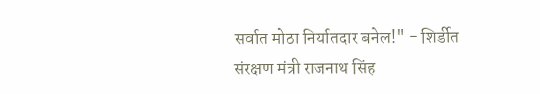सर्वात मोठा निर्यातदार बनेल!" - शिर्डीत संरक्षण मंत्री राजनाथ सिंह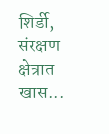शिर्डी,  संरक्षण क्षेत्रात खास...